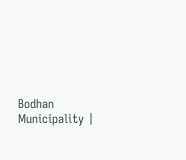Bodhan Municipality |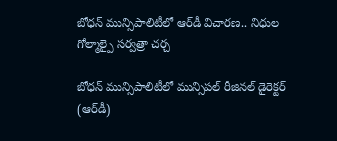బోధన్ మున్సిపాలిటీలో ఆర్‌డీ విచారణ.. నిధుల గోల్మాల్పై సర్వత్రా చర్చ

బోధన్ మున్సిపాలిటీలో మున్సిపల్ రీజినల్ డైరెక్టర్ (ఆర్‌డీ)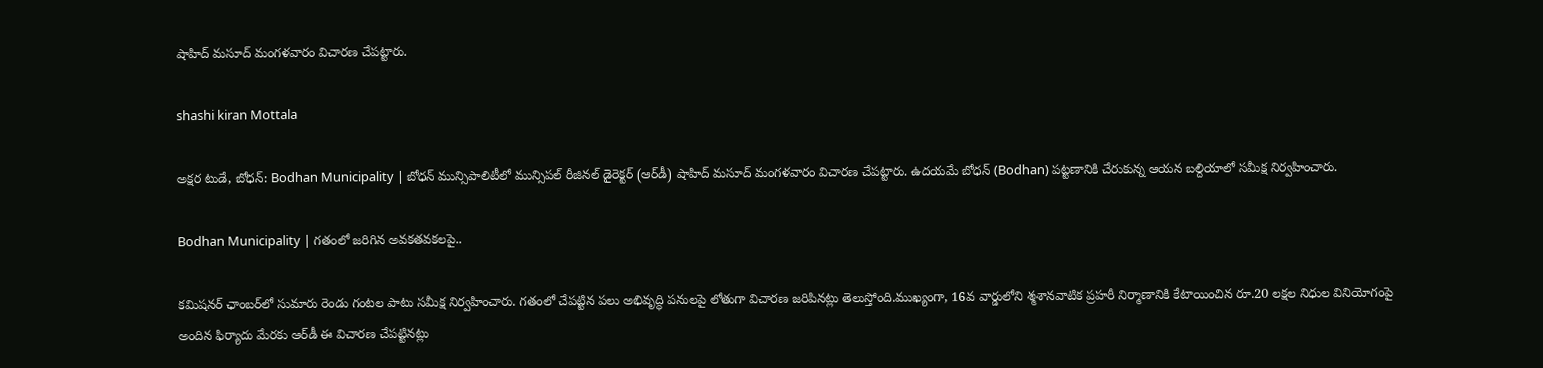షాహిద్ మసూద్ మంగళవారం విచారణ చేపట్టారు.

shashi kiran Mottala

అక్షర టుడే, బోధన్: Bodhan Municipality | బోధన్ మున్సిపాలిటీలో మున్సిపల్ రీజినల్ డైరెక్టర్ (ఆర్‌డీ) షాహిద్ మసూద్ మంగళవారం విచారణ చేపట్టారు. ఉదయమే బోధన్ (Bodhan) పట్టణానికి చేరుకున్న ఆయన బల్దియాలో సమీక్ష నిర్వహించారు.

Bodhan Municipality | గతంలో జరిగిన అవకతవకలపై..

కమిషనర్ ఛాంబర్‌లో సుమారు రెండు గంటల పాటు సమీక్ష నిర్వహించారు. గతంలో చేపట్టిన పలు అభివృద్ధి పనులపై లోతుగా విచారణ జరిపినట్లు తెలుస్తోంది.ముఖ్యంగా, 16వ వార్డులోని శ్మశానవాటిక ప్రహరీ నిర్మాణానికి కేటాయించిన రూ.20 లక్షల నిధుల వినియోగంపై అందిన ఫిర్యాదు మేరకు ఆర్‌డీ ఈ విచారణ చేపట్టినట్లు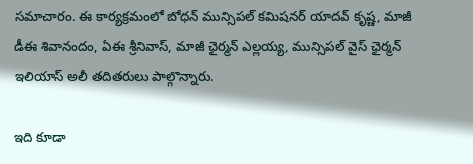సమాచారం. ఈ కార్యక్రమంలో బోధన్ మున్సిపల్ కమిషనర్ యాదవ్ కృష్ణ, మాజీ డీఈ శివానందం, ఏఈ శ్రీనివాస్, మాజీ ఛైర్మన్ ఎల్లయ్య, మున్సిపల్ వైస్ ఛైర్మన్ ఇలియాస్ అలీ తదితరులు పాల్గొన్నారు.

ఇది కూడా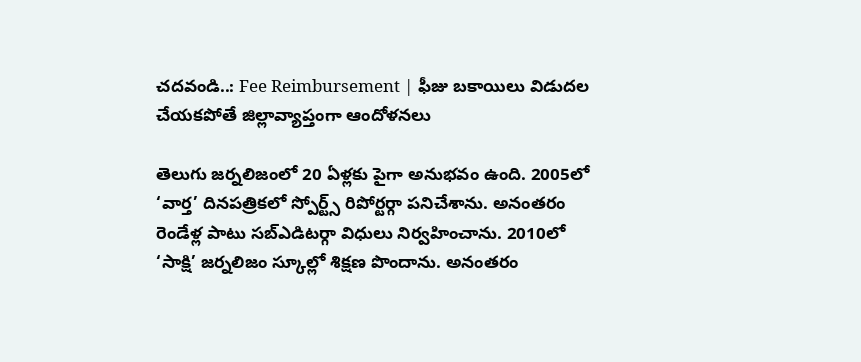చదవండి..: Fee Reimbursement | ఫీజు బకాయిలు విడుదల చేయకపోతే జిల్లావ్యాప్తంగా ఆందోళనలు

తెలుగు జర్నలిజంలో 20 ఏళ్లకు పైగా అనుభవం ఉంది. 2005లో ‘వార్త’ దినపత్రికలో స్పోర్ట్స్ రిపోర్టర్గా పనిచేశాను. అనంతరం రెండేళ్ల పాటు సబ్ఎడిటర్గా విధులు నిర్వహించాను. 2010లో ‘సాక్షి’ జర్నలిజం స్కూల్లో శిక్షణ పొందాను. అనంతరం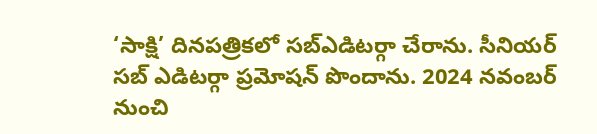‘సాక్షి’ దినపత్రికలో సబ్ఎడిటర్గా చేరాను. సీనియర్ సబ్ ఎడిటర్గా ప్రమోషన్ పొందాను. 2024 నవంబర్ నుంచి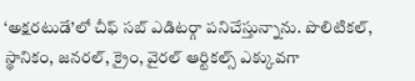‘అక్షరటుడే’లో చీఫ్ సబ్ ఎడిటర్గా పనిచేస్తున్నాను. పొలిటికల్, స్థానికం, జనరల్, క్రైం, వైరల్ ఆర్టికల్స్ ఎక్కువగా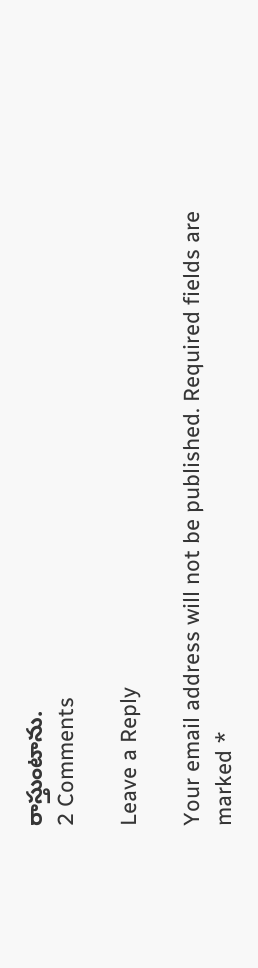రాస్తుంటాను.
2 Comments

Leave a Reply

Your email address will not be published. Required fields are marked *